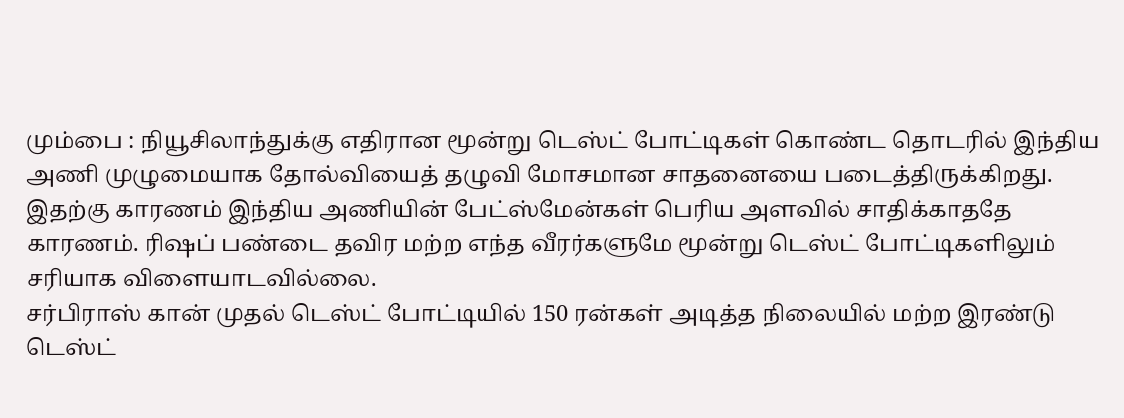மும்பை : நியூசிலாந்துக்கு எதிரான மூன்று டெஸ்ட் போட்டிகள் கொண்ட தொடரில் இந்திய அணி முழுமையாக தோல்வியைத் தழுவி மோசமான சாதனையை படைத்திருக்கிறது. இதற்கு காரணம் இந்திய அணியின் பேட்ஸ்மேன்கள் பெரிய அளவில் சாதிக்காததே காரணம். ரிஷப் பண்டை தவிர மற்ற எந்த வீரர்களுமே மூன்று டெஸ்ட் போட்டிகளிலும் சரியாக விளையாடவில்லை.
சர்பிராஸ் கான் முதல் டெஸ்ட் போட்டியில் 150 ரன்கள் அடித்த நிலையில் மற்ற இரண்டு டெஸ்ட்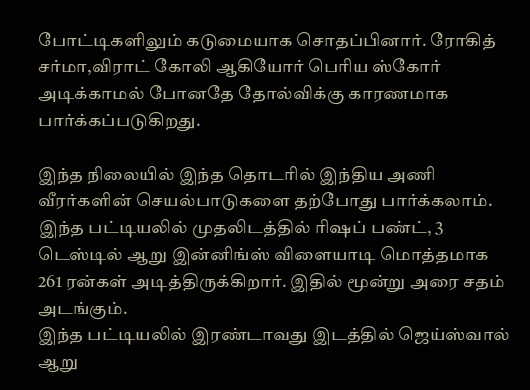போட்டிகளிலும் கடுமையாக சொதப்பினார். ரோகித் சர்மா,விராட் கோலி ஆகியோர் பெரிய ஸ்கோர் அடிக்காமல் போனதே தோல்விக்கு காரணமாக பார்க்கப்படுகிறது.

இந்த நிலையில் இந்த தொடரில் இந்திய அணி வீரர்களின் செயல்பாடுகளை தற்போது பார்க்கலாம். இந்த பட்டியலில் முதலிடத்தில் ரிஷப் பண்ட், 3 டெஸ்டில் ஆறு இன்னிங்ஸ் விளையாடி மொத்தமாக 261 ரன்கள் அடித்திருக்கிறார். இதில் மூன்று அரை சதம் அடங்கும்.
இந்த பட்டியலில் இரண்டாவது இடத்தில் ஜெய்ஸ்வால் ஆறு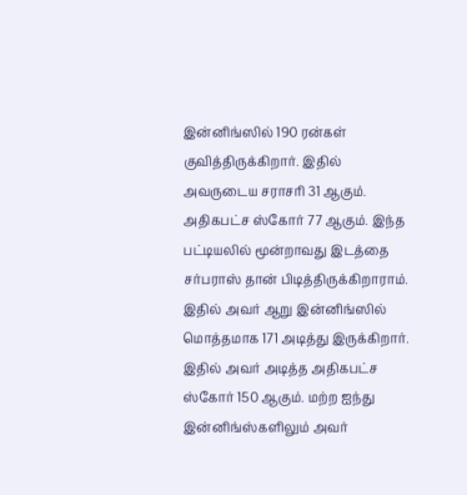இன்னிங்ஸில் 190 ரன்கள் குவித்திருக்கிறார். இதில் அவருடைய சராசரி 31 ஆகும். அதிகபட்ச ஸ்கோர் 77 ஆகும். இந்த பட்டியலில் மூன்றாவது இடத்தை சர்பராஸ் தான் பிடித்திருக்கிறாராம்.
இதில் அவர் ஆறு இன்னிங்ஸில் மொத்தமாக 171 அடித்து இருக்கிறார். இதில் அவர் அடித்த அதிகபட்ச ஸ்கோர் 150 ஆகும். மற்ற ஐந்து இன்னிங்ஸ்களிலும் அவர்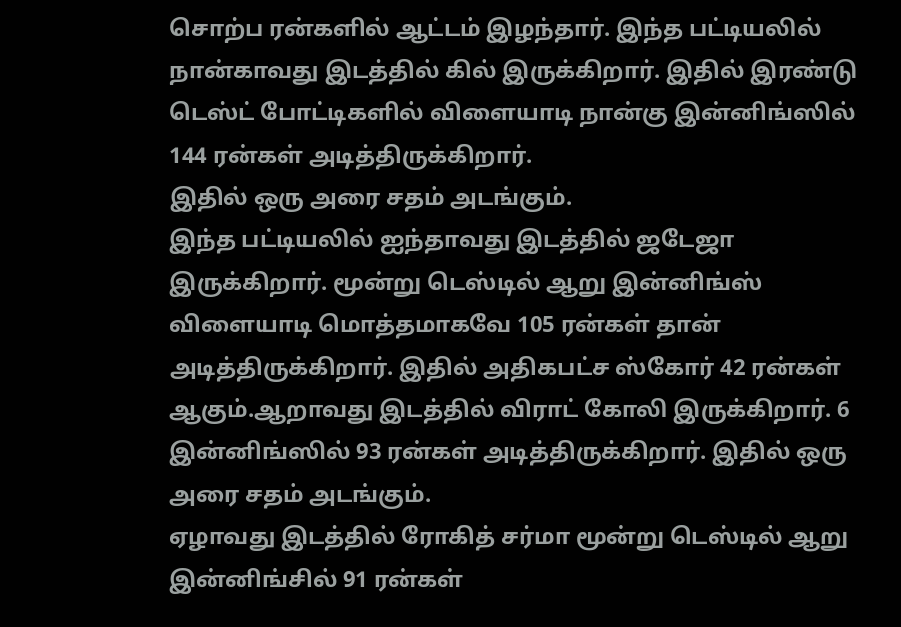சொற்ப ரன்களில் ஆட்டம் இழந்தார். இந்த பட்டியலில் நான்காவது இடத்தில் கில் இருக்கிறார். இதில் இரண்டு டெஸ்ட் போட்டிகளில் விளையாடி நான்கு இன்னிங்ஸில் 144 ரன்கள் அடித்திருக்கிறார்.
இதில் ஒரு அரை சதம் அடங்கும்.
இந்த பட்டியலில் ஐந்தாவது இடத்தில் ஜடேஜா இருக்கிறார். மூன்று டெஸ்டில் ஆறு இன்னிங்ஸ் விளையாடி மொத்தமாகவே 105 ரன்கள் தான் அடித்திருக்கிறார். இதில் அதிகபட்ச ஸ்கோர் 42 ரன்கள் ஆகும்.ஆறாவது இடத்தில் விராட் கோலி இருக்கிறார். 6 இன்னிங்ஸில் 93 ரன்கள் அடித்திருக்கிறார். இதில் ஒரு அரை சதம் அடங்கும்.
ஏழாவது இடத்தில் ரோகித் சர்மா மூன்று டெஸ்டில் ஆறு இன்னிங்சில் 91 ரன்கள்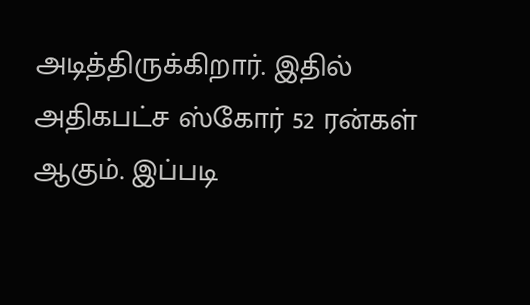அடித்திருக்கிறார். இதில் அதிகபட்ச ஸ்கோர் 52 ரன்கள் ஆகும். இப்படி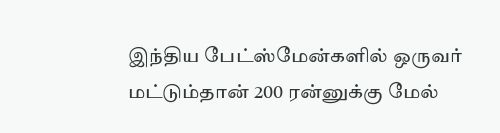இந்திய பேட்ஸ்மேன்களில் ஒருவர் மட்டும்தான் 200 ரன்னுக்கு மேல்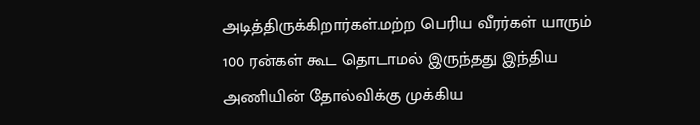அடித்திருக்கிறார்கள்.மற்ற பெரிய வீரர்கள் யாரும் 100 ரன்கள் கூட தொடாமல் இருந்தது இந்திய அணியின் தோல்விக்கு முக்கிய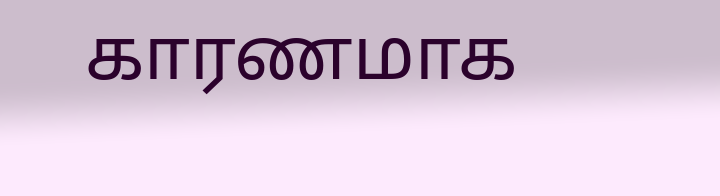காரணமாக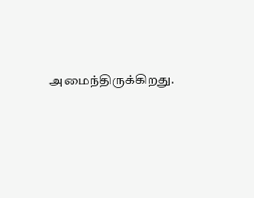அமைந்திருக்கிறது.